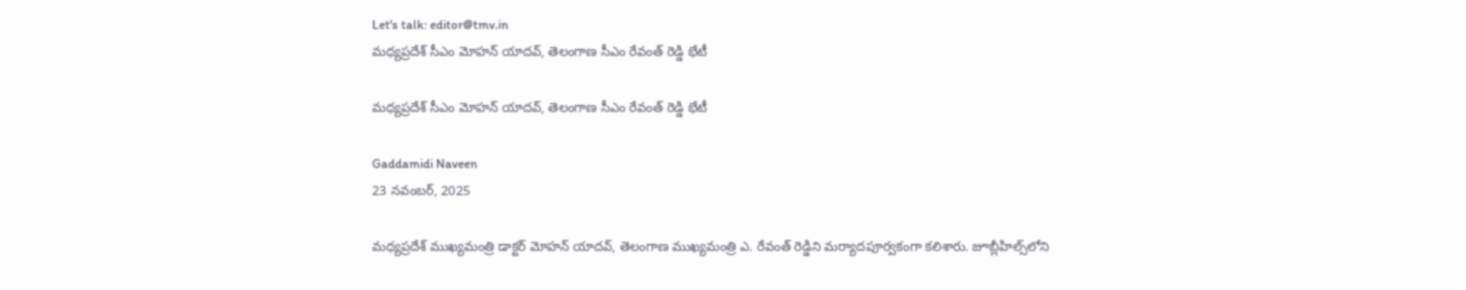Let's talk: editor@tmv.in
మధ్యప్రదేశ్ సీఎం మోహన్ యాదవ్, తెలంగాణ సీఎం రేవంత్ రెడ్డి భేటీ

మధ్యప్రదేశ్ సీఎం మోహన్ యాదవ్, తెలంగాణ సీఎం రేవంత్ రెడ్డి భేటీ

Gaddamidi Naveen
23 నవంబర్, 2025

మధ్యప్రదేశ్ ముఖ్యమంత్రి డాక్టర్ మోహన్ యాదవ్, తెలంగాణ ముఖ్యమంత్రి ఎ. రేవంత్ రెడ్డిని మర్యాదపూర్వకంగా కలిశారు. జూబ్లీహిల్స్‌లోని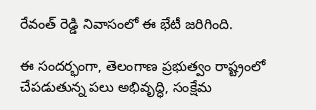రేవంత్ రెడ్డి నివాసంలో ఈ భేటీ జరిగింది.

ఈ సందర్భంగా, తెలంగాణ ప్రభుత్వం రాష్ట్రంలో చేపడుతున్న పలు అభివృద్ధి, సంక్షేమ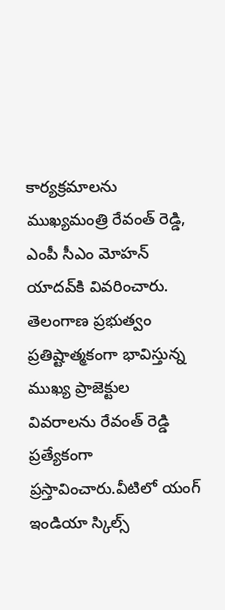కార్యక్రమాలను ముఖ్యమంత్రి రేవంత్ రెడ్డి, ఎంపీ సీఎం మోహన్ యాదవ్‌‌కి వివరించారు. తెలంగాణ ప్రభుత్వం ప్రతిష్టాత్మకంగా భావిస్తున్న ముఖ్య ప్రాజెక్టుల వివరాలను రేవంత్ రెడ్డి ప్రత్యేకంగా ప్రస్తావించారు.వీటిలో యంగ్ ఇండియా స్కిల్స్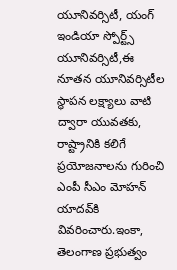యూనివర్సిటీ, యంగ్ ఇండియా స్పోర్ట్స్ యూనివర్సిటీ,ఈ నూతన యూనివర్సిటీల స్థాపన లక్ష్యాలు వాటి ద్వారా యువతకు, రాష్ట్రానికి కలిగే ప్రయోజనాలను గురించి ఎంపీ సీఎం మోహన్ యాదవ్‌‌కి వివరించారు.ఇంకా, తెలంగాణ ప్రభుత్వం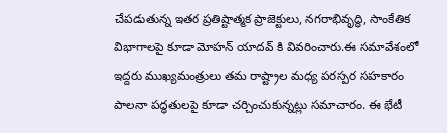చేపడుతున్న ఇతర ప్రతిష్టాత్మక ప్రాజెక్టులు, నగరాభివృద్ధి, సాంకేతిక విభాగాలపై కూడా మోహన్ యాదవ్ కి వివరించారు.ఈ సమావేశంలో ఇద్దరు ముఖ్యమంత్రులు తమ రాష్ట్రాల మధ్య పరస్పర సహకారం పాలనా పద్ధతులపై కూడా చర్చించుకున్నట్లు సమాచారం. ఈ భేటీ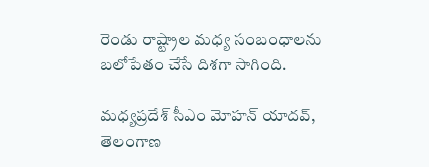రెండు రాష్ట్రాల మధ్య సంబంధాలను బలోపేతం చేసే దిశగా సాగింది.

మధ్యప్రదేశ్ సీఎం మోహన్ యాదవ్, తెలంగాణ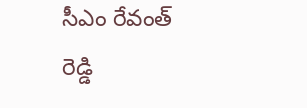సీఎం రేవంత్ రెడ్డి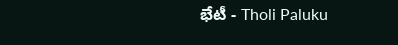భేటీ - Tholi Paluku